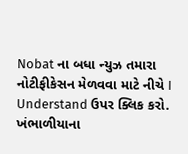Nobat ના બધા ન્યુઝ તમારા નોટીફીકેસન મેળવવા માટે નીચે I Understand ઉપર ક્લિક કરો.
ખંભાળીયાના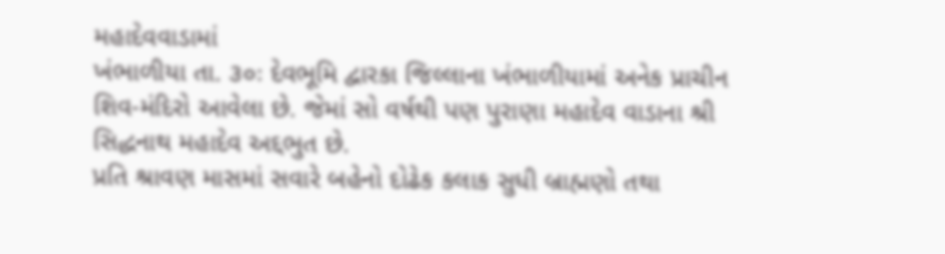મહાદેવવાડામાં
ખંભાળીયા તા. ૩૦ઃ દેવભૂમિ દ્વારકા જિલ્લાના ખંભાળીયામાં અનેક પ્રાચીન શિવ-મંદિરો આવેલા છે. જેમાં સો વર્ષથી પણ પુરાણા મહાદેવ વાડાના શ્રી સિદ્ધનાથ મહાદેવ અદ્દભુત છે.
પ્રતિ શ્રાવણ માસમાં સવારે બહેનો દોઢેક કલાક સુધી બ્રાહ્મણો તથા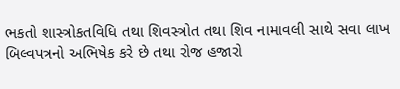ભકતો શાસ્ત્રોકતવિધિ તથા શિવસ્ત્રોત તથા શિવ નામાવલી સાથે સવા લાખ બિલ્વપત્રનો અભિષેક કરે છે તથા રોજ હજારો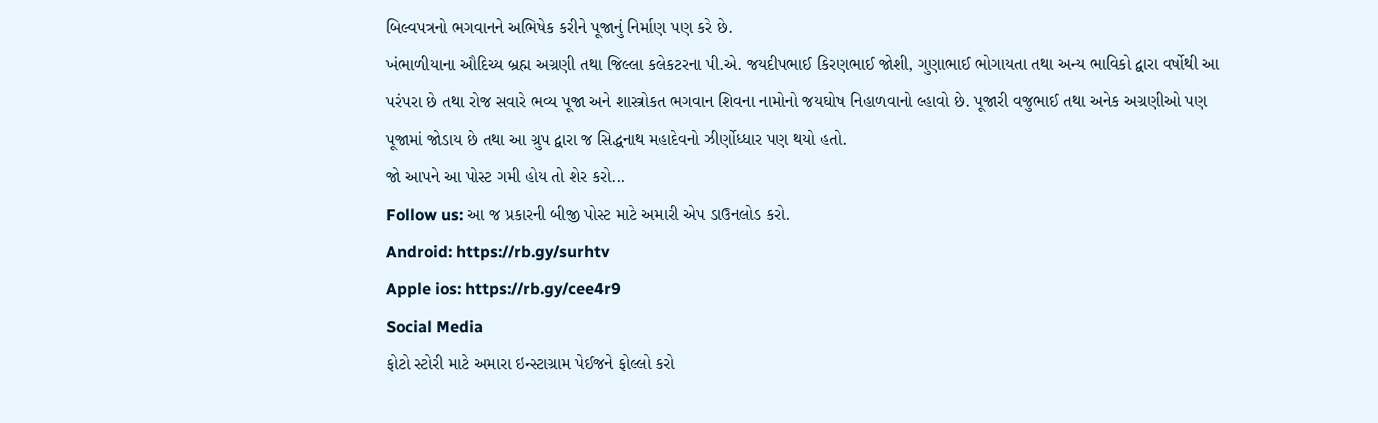બિલ્વપત્રનો ભગવાનને અભિષેક કરીને પૂજાનું નિર્માણ પણ કરે છે.
ખંભાળીયાના ઔદિચ્ય બ્રહ્મ અગ્રણી તથા જિલ્લા કલેકટરના પી.એ. જયદીપભાઈ કિરણભાઈ જોશી, ગુણાભાઈ ભોગાયતા તથા અન્ય ભાવિકો દ્વારા વર્ષોથી આ પરંપરા છે તથા રોજ સવારે ભવ્ય પૂજા અને શાસ્ત્રોકત ભગવાન શિવના નામોનો જયઘોષ નિહાળવાનો લ્હાવો છે. પૂજારી વજુભાઈ તથા અનેક અગ્રણીઓ પણ પૂજામાં જોડાય છે તથા આ ગ્રુપ દ્વારા જ સિદ્ધનાથ મહાદેવનો ઝીર્ણોધ્ધાર પણ થયો હતો.
જો આપને આ પોસ્ટ ગમી હોય તો શેર કરો...
Follow us: આ જ પ્રકારની બીજી પોસ્ટ માટે અમારી એપ ડાઉનલોડ કરો.
Android: https://rb.gy/surhtv
Apple ios: https://rb.gy/cee4r9
Social Media
ફોટો સ્ટોરી માટે અમારા ઇન્સ્ટાગ્રામ પેઈજને ફોલ્લો કરો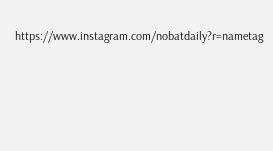https://www.instagram.com/nobatdaily?r=nametag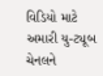વિડિયો માટે અમારી યુ-ટ્યૂબ ચેનલને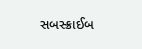સબસ્ક્રાઈબ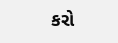કરો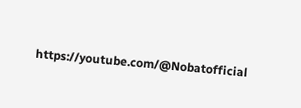https://youtube.com/@Nobatofficial